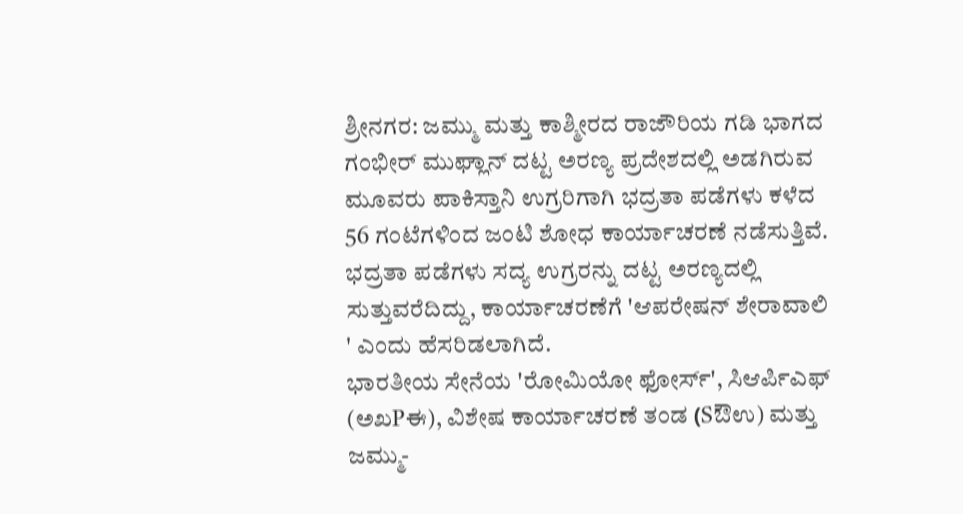ಶ್ರೀನಗರ: ಜಮ್ಮು ಮತ್ತು ಕಾಶ್ಮೀರದ ರಾಜೌರಿಯ ಗಡಿ ಭಾಗದ ಗಂಭೀರ್ ಮುಘ್ಲಾನ್ ದಟ್ಟ ಅರಣ್ಯ ಪ್ರದೇಶದಲ್ಲಿ ಅಡಗಿರುವ ಮೂವರು ಪಾಕಿಸ್ತಾನಿ ಉಗ್ರರಿಗಾಗಿ ಭದ್ರತಾ ಪಡೆಗಳು ಕಳೆದ 56 ಗಂಟೆಗಳಿಂದ ಜಂಟಿ ಶೋಧ ಕಾರ್ಯಾಚರಣೆ ನಡೆಸುತ್ತಿವೆ.
ಭದ್ರತಾ ಪಡೆಗಳು ಸದ್ಯ ಉಗ್ರರನ್ನು ದಟ್ಟ ಅರಣ್ಯದಲ್ಲಿ ಸುತ್ತುವರೆದಿದ್ದು, ಕಾರ್ಯಾಚರಣೆಗೆ 'ಆಪರೇಷನ್ ಶೇರಾವಾಲಿ ' ಎಂದು ಹೆಸರಿಡಲಾಗಿದೆ.
ಭಾರತೀಯ ಸೇನೆಯ 'ರೋಮಿಯೋ ಫೋರ್ಸ್', ಸಿಆರ್ಪಿಎಫ್ (ಅಖPಈ), ವಿಶೇಷ ಕಾರ್ಯಾಚರಣೆ ತಂಡ (Sಔಉ) ಮತ್ತು ಜಮ್ಮು-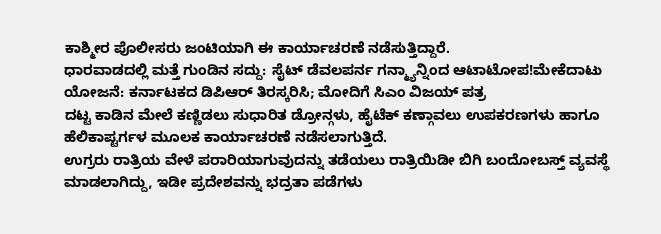ಕಾಶ್ಮೀರ ಪೊಲೀಸರು ಜಂಟಿಯಾಗಿ ಈ ಕಾರ್ಯಾಚರಣೆ ನಡೆಸುತ್ತಿದ್ದಾರೆ.
ಧಾರವಾಡದಲ್ಲಿ ಮತ್ತೆ ಗುಂಡಿನ ಸದ್ದು: ಸೈಟ್ ಡೆವಲಪರ್ನ ಗನ್ಮ್ಯಾನ್ನಿಂದ ಆಟಾಟೋಪ!ಮೇಕೆದಾಟು ಯೋಜನೆ: ಕರ್ನಾಟಕದ ಡಿಪಿಆರ್ ತಿರಸ್ಕರಿಸಿ; ಮೋದಿಗೆ ಸಿಎಂ ವಿಜಯ್ ಪತ್ರ
ದಟ್ಟ ಕಾಡಿನ ಮೇಲೆ ಕಣ್ಣಿಡಲು ಸುಧಾರಿತ ಡ್ರೋನ್ಗಳು, ಹೈಟೆಕ್ ಕಣ್ಗಾವಲು ಉಪಕರಣಗಳು ಹಾಗೂ ಹೆಲಿಕಾಪ್ಟರ್ಗಳ ಮೂಲಕ ಕಾರ್ಯಾಚರಣೆ ನಡೆಸಲಾಗುತ್ತಿದೆ.
ಉಗ್ರರು ರಾತ್ರಿಯ ವೇಳೆ ಪರಾರಿಯಾಗುವುದನ್ನು ತಡೆಯಲು ರಾತ್ರಿಯಿಡೀ ಬಿಗಿ ಬಂದೋಬಸ್ತ್ ವ್ಯವಸ್ಥೆ ಮಾಡಲಾಗಿದ್ದು, ಇಡೀ ಪ್ರದೇಶವನ್ನು ಭದ್ರತಾ ಪಡೆಗಳು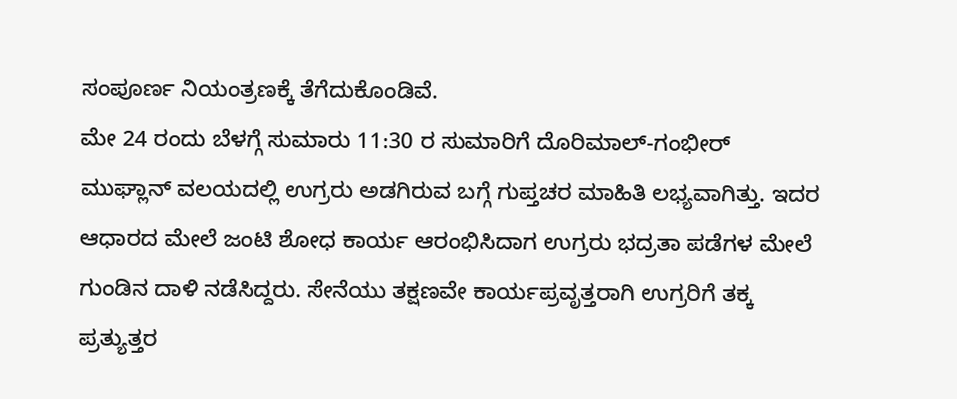ಸಂಪೂರ್ಣ ನಿಯಂತ್ರಣಕ್ಕೆ ತೆಗೆದುಕೊಂಡಿವೆ.
ಮೇ 24 ರಂದು ಬೆಳಗ್ಗೆ ಸುಮಾರು 11:30 ರ ಸುಮಾರಿಗೆ ದೊರಿಮಾಲ್-ಗಂಭೀರ್ ಮುಘ್ಲಾನ್ ವಲಯದಲ್ಲಿ ಉಗ್ರರು ಅಡಗಿರುವ ಬಗ್ಗೆ ಗುಪ್ತಚರ ಮಾಹಿತಿ ಲಭ್ಯವಾಗಿತ್ತು. ಇದರ ಆಧಾರದ ಮೇಲೆ ಜಂಟಿ ಶೋಧ ಕಾರ್ಯ ಆರಂಭಿಸಿದಾಗ ಉಗ್ರರು ಭದ್ರತಾ ಪಡೆಗಳ ಮೇಲೆ ಗುಂಡಿನ ದಾಳಿ ನಡೆಸಿದ್ದರು. ಸೇನೆಯು ತಕ್ಷಣವೇ ಕಾರ್ಯಪ್ರವೃತ್ತರಾಗಿ ಉಗ್ರರಿಗೆ ತಕ್ಕ ಪ್ರತ್ಯುತ್ತರ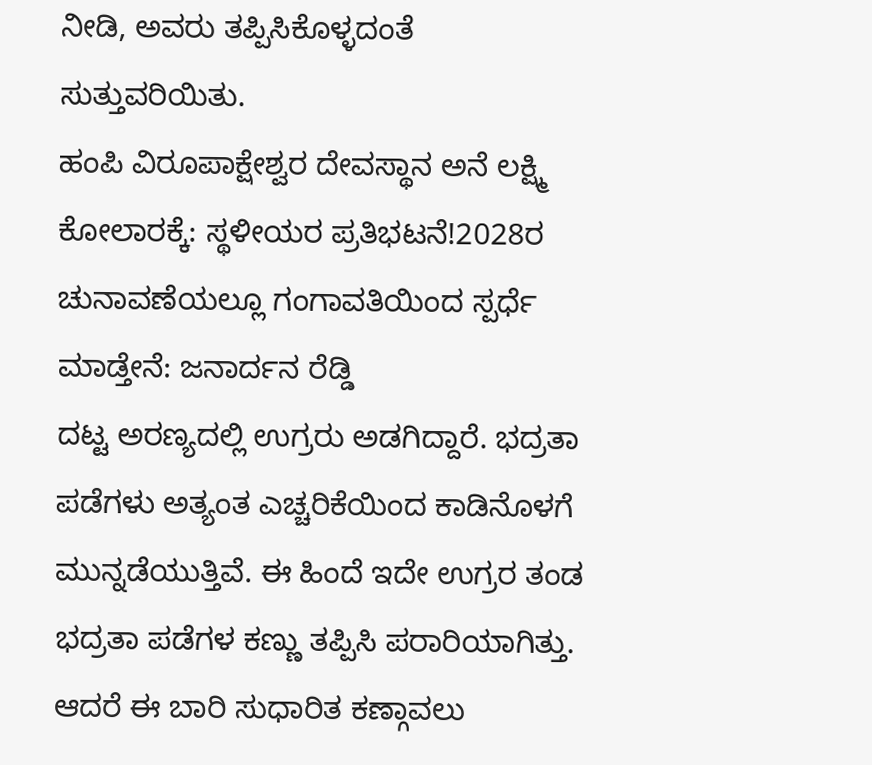ನೀಡಿ, ಅವರು ತಪ್ಪಿಸಿಕೊಳ್ಳದಂತೆ ಸುತ್ತುವರಿಯಿತು.
ಹಂಪಿ ವಿರೂಪಾಕ್ಷೇಶ್ವರ ದೇವಸ್ಥಾನ ಅನೆ ಲಕ್ಷ್ಮಿ ಕೋಲಾರಕ್ಕೆ: ಸ್ಥಳೀಯರ ಪ್ರತಿಭಟನೆ!2028ರ ಚುನಾವಣೆಯಲ್ಲೂ ಗಂಗಾವತಿಯಿಂದ ಸ್ಪರ್ಧೆ ಮಾಡ್ತೇನೆ: ಜನಾರ್ದನ ರೆಡ್ಡಿ
ದಟ್ಟ ಅರಣ್ಯದಲ್ಲಿ ಉಗ್ರರು ಅಡಗಿದ್ದಾರೆ. ಭದ್ರತಾ ಪಡೆಗಳು ಅತ್ಯಂತ ಎಚ್ಚರಿಕೆಯಿಂದ ಕಾಡಿನೊಳಗೆ ಮುನ್ನಡೆಯುತ್ತಿವೆ. ಈ ಹಿಂದೆ ಇದೇ ಉಗ್ರರ ತಂಡ ಭದ್ರತಾ ಪಡೆಗಳ ಕಣ್ಣು ತಪ್ಪಿಸಿ ಪರಾರಿಯಾಗಿತ್ತು. ಆದರೆ ಈ ಬಾರಿ ಸುಧಾರಿತ ಕಣ್ಗಾವಲು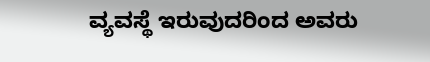ವ್ಯವಸ್ಥೆ ಇರುವುದರಿಂದ ಅವರು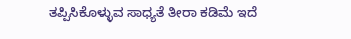ತಪ್ಪಿಸಿಕೊಳ್ಳುವ ಸಾಧ್ಯತೆ ತೀರಾ ಕಡಿಮೆ ಇದೆ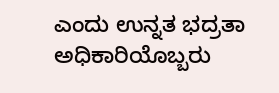ಎಂದು ಉನ್ನತ ಭದ್ರತಾ ಅಧಿಕಾರಿಯೊಬ್ಬರು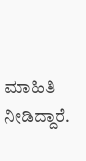ಮಾಹಿತಿ ನೀಡಿದ್ದಾರೆ.